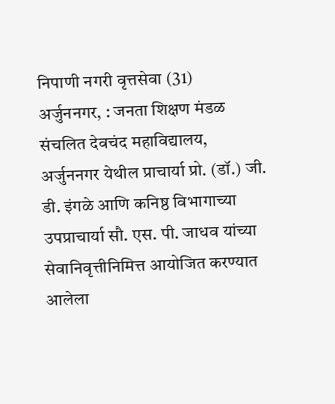निपाणी नगरी वृत्तसेवा (31)
अर्जुननगर, : जनता शिक्षण मंडळ संचलित देवचंद महाविद्यालय, अर्जुननगर येथील प्राचार्या प्रो. (डॉ.) जी. डी. इंगळे आणि कनिष्ठ विभागाच्या उपप्राचार्या सौ. एस. पी. जाधव यांच्या सेवानिवृत्तीनिमित्त आयोजित करण्यात आलेला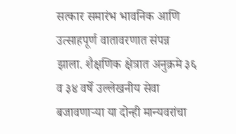सत्कार समारंभ भावनिक आणि उत्साहपूर्ण वातावरणात संपन्न झाला. शैक्षणिक क्षेत्रात अनुक्रमे ३६ व ३४ वर्षे उल्लेखनीय सेवा बजावणाऱ्या या दोन्ही मान्यवरांचा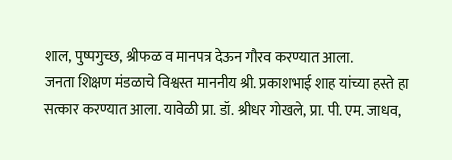शाल, पुष्पगुच्छ, श्रीफळ व मानपत्र देऊन गौरव करण्यात आला.
जनता शिक्षण मंडळाचे विश्वस्त माननीय श्री. प्रकाशभाई शाह यांच्या हस्ते हा सत्कार करण्यात आला. यावेळी प्रा. डॉ. श्रीधर गोखले, प्रा. पी. एम. जाधव,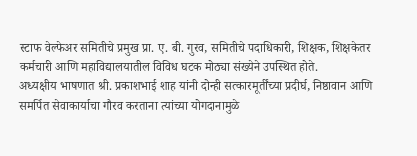स्टाफ वेल्फेअर समितीचे प्रमुख प्रा. ए. बी. गुरव, समितीचे पदाधिकारी, शिक्षक, शिक्षकेतर कर्मचारी आणि महाविद्यालयातील विविध घटक मोठ्या संख्येने उपस्थित होते.
अध्यक्षीय भाषणात श्री. प्रकाशभाई शाह यांनी दोन्ही सत्कारमूर्तींच्या प्रदीर्घ, निष्ठावान आणि समर्पित सेवाकार्याचा गौरव करताना त्यांच्या योगदानामुळे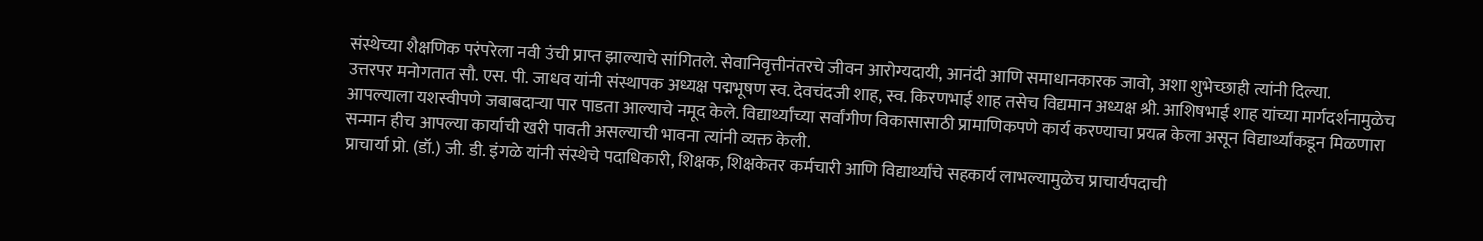संस्थेच्या शैक्षणिक परंपरेला नवी उंची प्राप्त झाल्याचे सांगितले. सेवानिवृत्तीनंतरचे जीवन आरोग्यदायी, आनंदी आणि समाधानकारक जावो, अशा शुभेच्छाही त्यांनी दिल्या.
उत्तरपर मनोगतात सौ. एस. पी. जाधव यांनी संस्थापक अध्यक्ष पद्मभूषण स्व. देवचंदजी शाह, स्व. किरणभाई शाह तसेच विद्यमान अध्यक्ष श्री. आशिषभाई शाह यांच्या मार्गदर्शनामुळेच आपल्याला यशस्वीपणे जबाबदाऱ्या पार पाडता आल्याचे नमूद केले. विद्यार्थ्यांच्या सर्वांगीण विकासासाठी प्रामाणिकपणे कार्य करण्याचा प्रयत्न केला असून विद्यार्थ्यांकडून मिळणारा सन्मान हीच आपल्या कार्याची खरी पावती असल्याची भावना त्यांनी व्यक्त केली.
प्राचार्या प्रो. (डॉ.) जी. डी. इंगळे यांनी संस्थेचे पदाधिकारी, शिक्षक, शिक्षकेतर कर्मचारी आणि विद्यार्थ्यांचे सहकार्य लाभल्यामुळेच प्राचार्यपदाची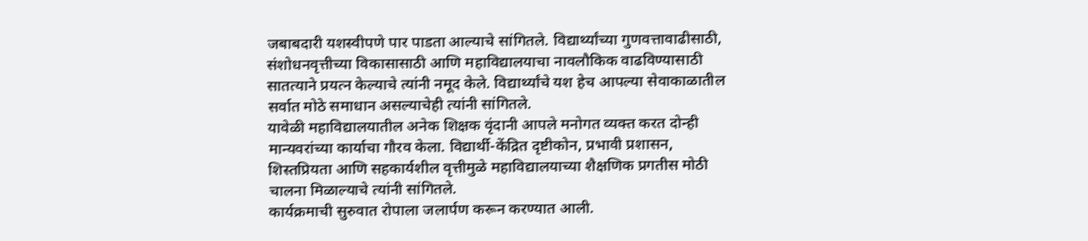जबाबदारी यशस्वीपणे पार पाडता आल्याचे सांगितले. विद्यार्थ्यांच्या गुणवत्तावाढीसाठी, संशोधनवृत्तीच्या विकासासाठी आणि महाविद्यालयाचा नावलौकिक वाढविण्यासाठी सातत्याने प्रयत्न केल्याचे त्यांनी नमूद केले. विद्यार्थ्यांचे यश हेच आपल्या सेवाकाळातील सर्वात मोठे समाधान असल्याचेही त्यांनी सांगितले.
यावेळी महाविद्यालयातील अनेक शिक्षक वृंदानी आपले मनोगत व्यक्त करत दोन्ही मान्यवरांच्या कार्याचा गौरव केला. विद्यार्थी-केंद्रित दृष्टीकोन, प्रभावी प्रशासन, शिस्तप्रियता आणि सहकार्यशील वृत्तीमुळे महाविद्यालयाच्या शैक्षणिक प्रगतीस मोठी चालना मिळाल्याचे त्यांनी सांगितले.
कार्यक्रमाची सुरुवात रोपाला जलार्पण करून करण्यात आली.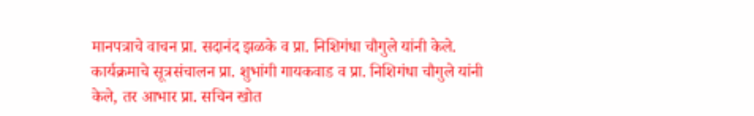मानपत्राचे वाचन प्रा. सदानंद झळके व प्रा. निशिगंधा चौगुले यांनी केले. कार्यक्रमाचे सूत्रसंचालन प्रा. शुभांगी गायकवाड व प्रा. निशिगंधा चौगुले यांनी केले, तर आभार प्रा. सचिन खोत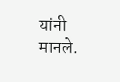यांनी मानले.